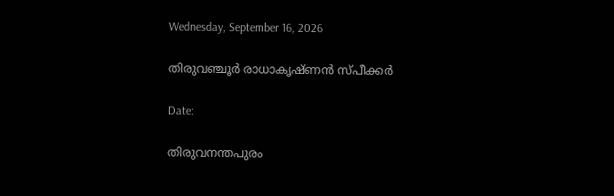Wednesday, September 16, 2026

തിരുവഞ്ചൂർ രാധാകൃഷ്ണൻ സ്പീക്കർ

Date:

തിരുവനന്തപുരം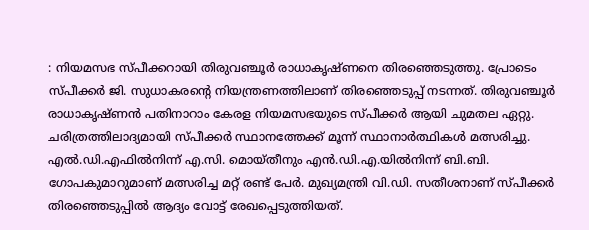: നിയമസഭ സ്പീക്കറായി തിരുവഞ്ചൂർ രാധാകൃഷ്ണനെ തിരഞ്ഞെടുത്തു. പ്രോടെം സ്പീക്കർ ജി. സുധാകരന്റെ നിയന്ത്രണത്തിലാണ് തിരഞ്ഞെടുപ്പ് നടന്നത്. തിരുവഞ്ചൂർ രാധാകൃഷ്ണൻ പതിനാറാം കേരള നിയമസഭയുടെ സ്പീക്കർ ആയി ചുമതല ഏറ്റു. ചരിത്രത്തിലാദ്യമായി സ്പീക്കർ സ്ഥാനത്തേക്ക് മൂന്ന് സ്ഥാനാർത്ഥികൾ മത്സരിച്ചു. എൽ.ഡി.എഫിൽനിന്ന് എ.സി. മൊയ്തീനും എൻ.ഡി.എ.യിൽനിന്ന് ബി.ബി. ഗോപകുമാറുമാണ് മത്സരിച്ച മറ്റ് രണ്ട് പേർ‌. മുഖ്യമന്ത്രി വി.ഡി. സതീശനാണ് സ്പീക്കർ തിരഞ്ഞെടുപ്പിൽ ആദ്യം വോട്ട് രേഖപ്പെടുത്തിയത്.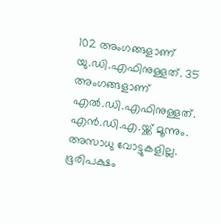102 അംഗങ്ങളാണ് യു.ഡി.എഫിനുള്ളത്. 35 അംഗങ്ങളാണ് എൽ.ഡി.എഫിനുള്ളത്. എൻ.ഡി.എ.യ്ക്ക് മൂന്നും. അസാധു വോട്ടുകളില്ല. ഭൂരിപക്ഷം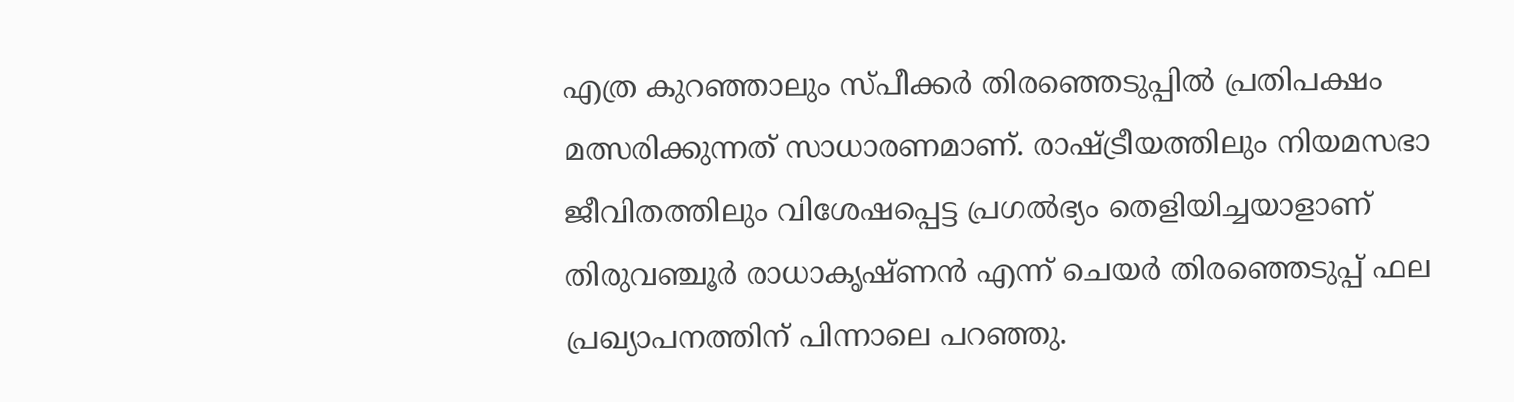എത്ര കുറഞ്ഞാലും സ്പീക്കർ തിരഞ്ഞെടുപ്പിൽ പ്രതിപക്ഷം മത്സരിക്കുന്നത് സാധാരണമാണ്. രാഷ്ട്രീയത്തിലും നിയമസഭാ ജീവിതത്തിലും വിശേഷപ്പെട്ട പ്രഗൽഭ്യം തെളിയിച്ചയാളാണ് തിരുവഞ്ചൂർ രാധാകൃഷ്ണൻ എന്ന് ചെയർ തിരഞ്ഞെടുപ്പ് ഫല പ്രഖ്യാപനത്തിന് പിന്നാലെ പറഞ്ഞു.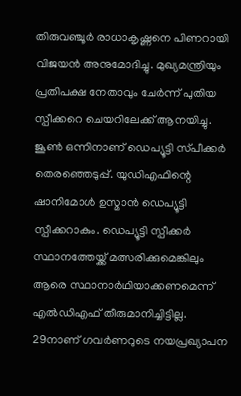തിരുവഞ്ചൂർ രാധാകൃഷ്ണനെ പിണറായി വിജയൻ അനുമോദിച്ചു. മുഖ്യമന്ത്രിയും പ്രതിപക്ഷ നേതാവും ചേർന്ന് പുതിയ സ്പീക്കറെ ചെയറിലേക്ക് ആനയിച്ചു.
ജൂൺ ഒന്നിനാണ്‌ ഡെപ്യൂട്ടി സ്‌പീക്കർ തെരഞ്ഞെടുപ്പ്‌. യുഡിഎഫിന്റെ ഷാനിമോൾ ഉസ്മാൻ ഡെപ്യൂട്ടി സ്പീക്കറാകും. ഡെപ്യൂട്ടി സ്പീക്കർ സ്ഥാനത്തേയ്ക്ക് മത്സരിക്കുമെങ്കിലും ആരെ സ്ഥാനാർഥിയാക്കണമെന്ന് എൽഡിഎഫ് തീരുമാനിച്ചിട്ടില്ല. 29നാണ് ഗവർണറുടെ നയപ്രഖ്യാപന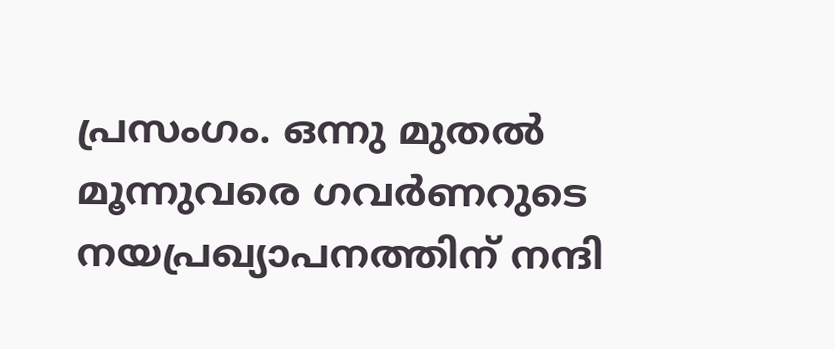പ്രസംഗം. ഒന്നു മുതൽ മൂന്നുവരെ ഗവർണറുടെ നയപ്രഖ്യാപനത്തിന്‌ നന്ദി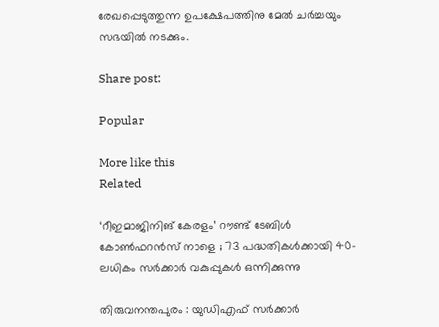രേഖപ്പെടുത്തുന്ന ഉപക്ഷേപത്തിനു മേൽ ചർച്ചയും സഭയിൽ നടക്കും.

Share post:

Popular

More like this
Related

‘റീഇമാജിനിങ് കേരളം’ റൗണ്ട് ടേബിള്‍ കോണ്‍ഫറന്‍സ് നാളെ ; 73 പദ്ധതികൾക്കായി 40-ലധികം സർക്കാർ വകുപ്പുകൾ ഒന്നിക്കുന്നു

തിരുവനന്തപുരം : യുഡിഎഫ് സർക്കാർ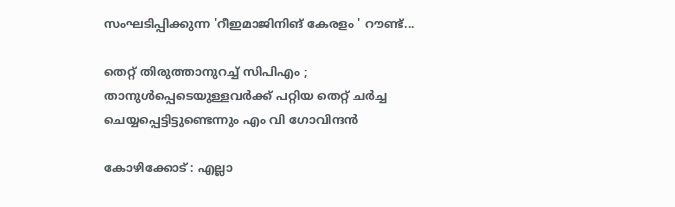സംഘടിപ്പിക്കുന്ന 'റീഇമാജിനിങ് കേരളം ' റൗണ്ട്...

തെറ്റ് തിരുത്താനുറച്ച് സിപിഎം ; താനുള്‍പ്പെടെയുള്ളവര്‍ക്ക് പറ്റിയ തെറ്റ് ചര്‍ച്ച ചെയ്യപ്പെട്ടിട്ടുണ്ടെന്നും എം വി ഗോവിന്ദന്‍

കോഴിക്കോട് : എല്ലാ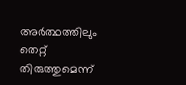അര്‍ത്ഥത്തിലും തെറ്റ് തിരുത്തുമെന്ന്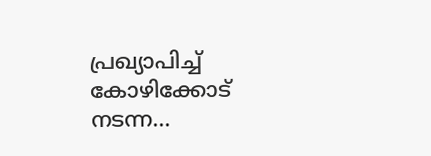പ്രഖ്യാപിച്ച് കോഴിക്കോട് നടന്ന...